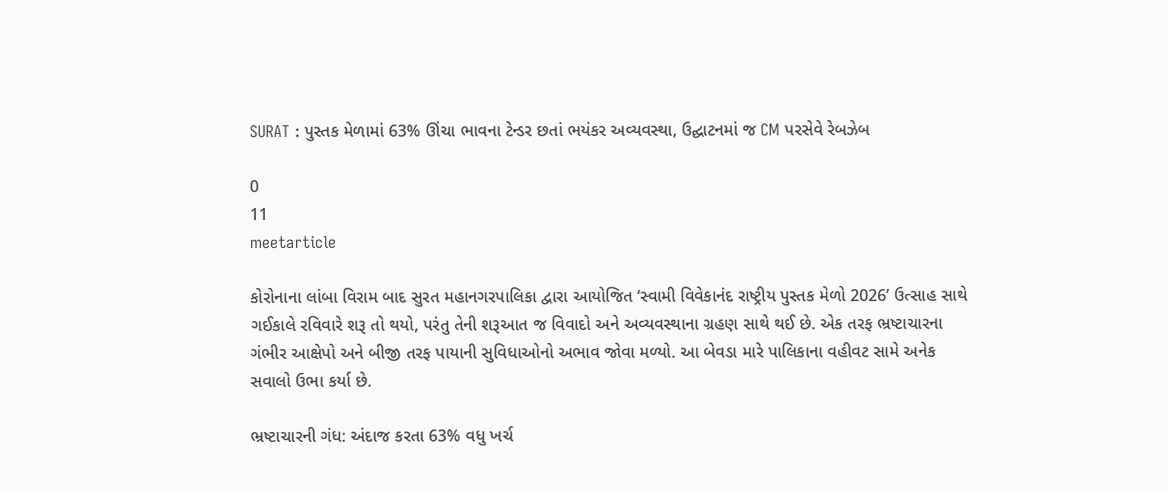SURAT : પુસ્તક મેળામાં 63% ઊંચા ભાવના ટેન્ડર છતાં ભયંકર અવ્યવસ્થા, ઉદ્ઘાટનમાં જ CM પરસેવે રેબઝેબ

0
11
meetarticle

કોરોનાના લાંબા વિરામ બાદ સુરત મહાનગરપાલિકા દ્વારા આયોજિત ‘સ્વામી વિવેકાનંદ રાષ્ટ્રીય પુસ્તક મેળો 2026’ ઉત્સાહ સાથે ગઈકાલે રવિવારે શરૂ તો થયો, પરંતુ તેની શરૂઆત જ વિવાદો અને અવ્યવસ્થાના ગ્રહણ સાથે થઈ છે. એક તરફ ભ્રષ્ટાચારના ગંભીર આક્ષેપો અને બીજી તરફ પાયાની સુવિધાઓનો અભાવ જોવા મળ્યો. આ બેવડા મારે પાલિકાના વહીવટ સામે અનેક સવાલો ઉભા કર્યા છે.

ભ્રષ્ટાચારની ગંધ: અંદાજ કરતા 63% વધુ ખર્ચ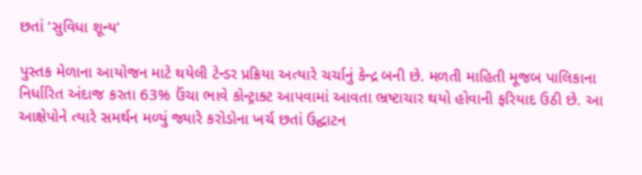છતાં ‘સુવિધા શૂન્ય’

પુસ્તક મેળાના આયોજન માટે થયેલી ટેન્ડર પ્રક્રિયા અત્યારે ચર્ચાનું કેન્દ્ર બની છે. મળતી માહિતી મૂજબ પાલિકાના નિર્ધારિત અંદાજ કરતા 63% ઉંચા ભાવે કોન્ટ્રાક્ટ આપવામાં આવતા ભ્રષ્ટાચાર થયો હોવાની ફરિયાદ ઉઠી છે. આ આક્ષેપોને ત્યારે સમર્થન મળ્યું જ્યારે કરોડોના ખર્ચ છતાં ઉદ્ઘાટન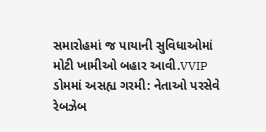સમારોહમાં જ પાયાની સુવિધાઓમાં મોટી ખામીઓ બહાર આવી.VVIP ડોમમાં અસહ્ય ગરમી: નેતાઓ પરસેવે રેબઝેબ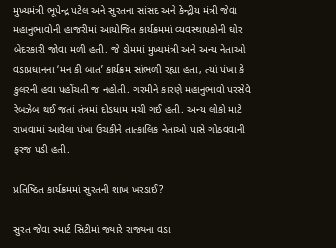મુખ્યમંત્રી ભૂપેન્દ્ર પટેલ અને સુરતના સાંસદ અને કેન્દ્રીય મંત્રી જેવા મહાનુભાવોની હાજરીમાં આયોજિત કાર્યક્રમમાં વ્યવસ્થાપકોની ઘોર બેદરકારી જોવા મળી હતી. જે ડોમમાં મુખ્યમંત્રી અને અન્ય નેતાઓ વડાપ્રધાનના ‘મન કી બાત’ કાર્યક્રમ સાંભળી રહ્યા હતા, ત્યાં પંખા કે કુલરની હવા પહોંચતી જ નહોતી. ગરમીને કારણે મહાનુભાવો પરસેવે રેબઝેબ થઈ જતાં તંત્રમાં દોડધામ મચી ગઈ હતી. અન્ય લોકો માટે રાખવામાં આવેલા પંખા ઉચકીને તાત્કાલિક નેતાઓ પાસે ગોઠવવાની ફરજ પડી હતી.

પ્રતિષ્ઠિત કાર્યક્રમમાં સુરતની શાખ ખરડાઈ?

સુરત જેવા સ્માર્ટ સિટીમાં જ્યારે રાજ્યના વડા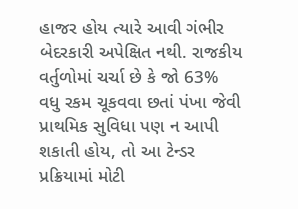હાજર હોય ત્યારે આવી ગંભીર બેદરકારી અપેક્ષિત નથી. રાજકીય વર્તુળોમાં ચર્ચા છે કે જો 63% વધુ રકમ ચૂકવવા છતાં પંખા જેવી પ્રાથમિક સુવિધા પણ ન આપી શકાતી હોય, તો આ ટેન્ડર પ્રક્રિયામાં મોટી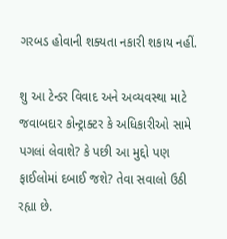ગરબડ હોવાની શક્યતા નકારી શકાય નહીં.

શુ આ ટેન્ડર વિવાદ અને અવ્યવસ્થા માટે જવાબદાર કોન્ટ્રાક્ટર કે અધિકારીઓ સામે પગલાં લેવાશે? કે પછી આ મુદ્દો પણ ફાઈલોમાં દબાઈ જશે? તેવા સવાલો ઉઠી રહ્યા છે.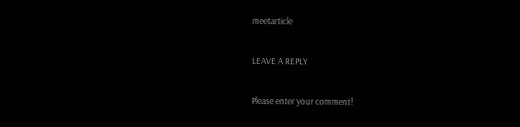meetarticle

LEAVE A REPLY

Please enter your comment!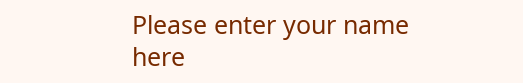Please enter your name here